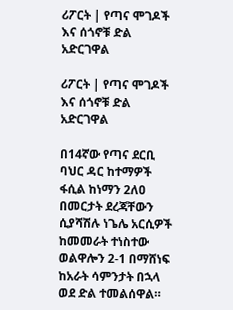ሪፖርት | የጣና ሞገዶች እና ሰጎኖቹ ድል አድርገዋል

ሪፖርት | የጣና ሞገዶች እና ሰጎኖቹ ድል አድርገዋል

በ14ኛው የጣና ደርቢ ባህር ዳር ከተማዎች ፋሲል ከነማን 2ለዐ በመርታት ደረጃቸውን ሲያሻሽሉ ነጌሌ አርሲዎች ከመመራት ተነስተው ወልዋሎን 2-1 በማሸነፍ ከአራት ሳምንታት በኋላ ወደ ድል ተመልሰዋል።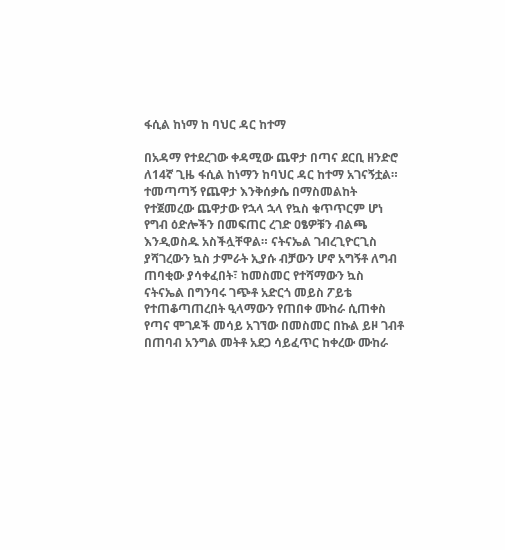ፋሲል ከነማ ከ ባህር ዳር ከተማ

በአዳማ የተደረገው ቀዳሚው ጨዋታ በጣና ደርቢ ዘንድሮ ለ14ኛ ጊዜ ፋሲል ከነማን ከባህር ዳር ከተማ አገናኝቷል። ተመጣጣኝ የጨዋታ እንቅሰቃሴ በማስመልከት የተጀመረው ጨዋታው የኋላ ኋላ የኳስ ቁጥጥርም ሆነ የግብ ዕድሎችን በመፍጠር ረገድ ዐፄዎቹን ብልጫ እንዲወስዱ አስችሏቸዋል። ናትናኤል ገብረጊዮርጊስ ያሻገረውን ኳስ ታምራት ኢያሱ ብቻውን ሆኖ አግኝቶ ለግብ ጠባቂው ያሳቀፈበት፣ ከመስመር የተሻማውን ኳስ ናትናኤል በግንባሩ ገጭቶ አድርጎ መይስ ፖይቴ የተጠቆጣጠረበት ዒላማውን የጠበቀ ሙከራ ሲጠቀስ የጣና ሞገዶች መሳይ አገኘው በመስመር በኩል ይዞ ገብቶ በጠባብ አንግል መትቶ አደጋ ሳይፈጥር ከቀረው ሙከራ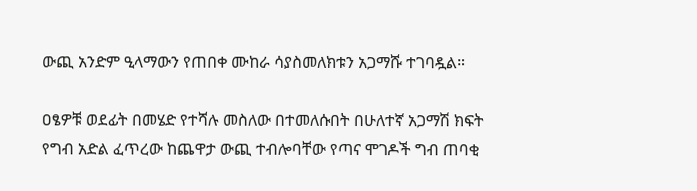ውጪ አንድም ዒላማውን የጠበቀ ሙከራ ሳያስመለክቱን አጋማሹ ተገባዷል።

ዐፄዎቹ ወደፊት በመሄድ የተሻሉ መስለው በተመለሱበት በሁለተኛ አጋማሽ ክፍት የግብ አድል ፈጥረው ከጨዋታ ውጪ ተብሎባቸው የጣና ሞገዶች ግብ ጠባቂ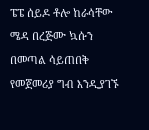ፔፔ ሰይዶ ቶሎ ከራሳቸው ሜዳ በረጅሙ ኳሱን በመጣል ሳይጠበቅ የመጀመሪያ ግብ እንዲያገኙ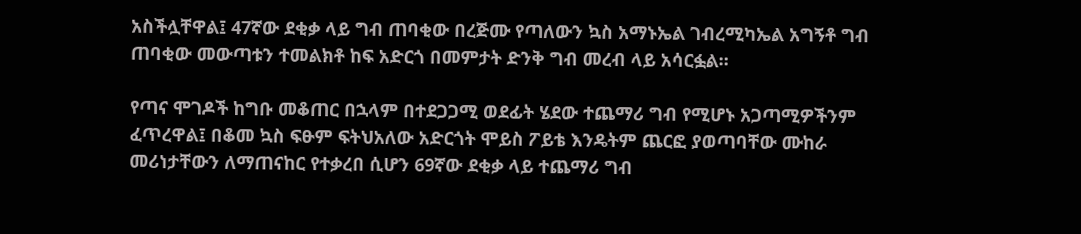አስችሏቸዋል፤ 47ኛው ደቂቃ ላይ ግብ ጠባቂው በረጅሙ የጣለውን ኳስ አማኑኤል ገብረሚካኤል አግኝቶ ግብ ጠባቂው መውጣቱን ተመልክቶ ከፍ አድርጎ በመምታት ድንቅ ግብ መረብ ላይ አሳርፏል።

የጣና ሞገዶች ከግቡ መቆጠር በኋላም በተደጋጋሚ ወደፊት ሄደው ተጨማሪ ግብ የሚሆኑ አጋጣሚዎችንም ፈጥረዋል፤ በቆመ ኳስ ፍፁም ፍትህአለው አድርጎት ሞይስ ፖይቴ እንዴትም ጨርፎ ያወጣባቸው ሙከራ መሪነታቸውን ለማጠናከር የተቃረበ ሲሆን 69ኛው ደቂቃ ላይ ተጨማሪ ግብ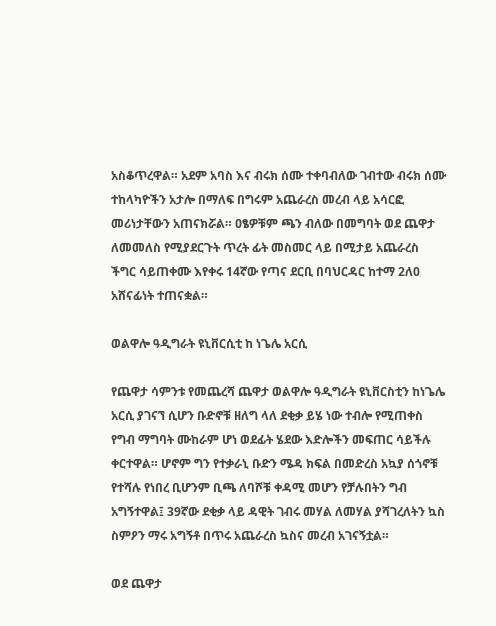አስቆጥረዋል። አደም አባስ እና ብሩክ ሰሙ ተቀባብለው ገብተው ብሩክ ሰሙ ተከላካዮችን አታሎ በማለፍ በግሩም አጨራረስ መረብ ላይ አሳርፎ መሪነታቸውን አጠናክሯል። ዐፄዎቹም ጫን ብለው በመግባት ወደ ጨዋታ ለመመለስ የሚያደርጉት ጥረት ፊት መስመር ላይ በሚታይ አጨራረስ ችግር ሳይጠቀሙ እየቀሩ 14ኛው የጣና ደርቢ በባህርዳር ከተማ 2ለ0 አሸናፊነት ተጠናቋል።

ወልዋሎ ዓዲግራት ዩኒቨርሲቲ ከ ነጌሌ አርሲ

የጨዋታ ሳምንቱ የመጨረሻ ጨዋታ ወልዋሎ ዓዲግራት ዩኒቨርስቲን ከነጌሌ አርሲ ያገናኘ ሲሆን ቡድኖቹ ዘለግ ላለ ደቂቃ ይሄ ነው ተብሎ የሚጠቀስ የግብ ማግባት ሙከራም ሆነ ወደፊት ሄደው እድሎችን መፍጠር ሳይችሉ ቀርተዋል። ሆኖም ግን የተቃራኒ ቡድን ሜዳ ክፍል በመድረስ አኳያ ሰጎኖቹ የተሻሉ የነበረ ቢሆንም ቢጫ ለባሾቹ ቀዳሚ መሆን የቻሉበትን ግብ አግኝተዋል፤ 39ኛው ደቂቃ ላይ ዳዊት ገብሩ መሃል ለመሃል ያሻገረለትን ኳስ ስምዖን ማሩ አግኝቶ በጥሩ አጨራረስ ኳስና መረብ አገናኝቷል።

ወደ ጨዋታ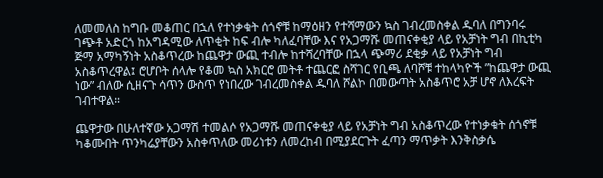ለመመለስ ከግቡ መቆጠር በኋለ የተነቃቁት ሰጎኖቹ ከማዕዘን የተሻማውን ኳስ ገብረመስቀል ዱባለ በግንባሩ ገጭቶ አድርጎ ከአግዳሚው ለጥቂት ከፍ ብሎ ካለፈባቸው እና የአጋማሹ መጠናቀቂያ ላይ የአቻነት ግብ በኪቲካ ጅማ አማካኝነት አስቆጥረው ከጨዋታ ውጪ ተብሎ ከተሻረባቸው በኋላ ጭማሪ ደቂቃ ላይ የአቻነት ግብ አስቆጥረዋል፤ ሮሆቦት ሰላሎ የቆመ ኳስ አክርሮ መትቶ ተጨርፎ ስሻገር የቢጫ ለባሾቹ ተከላካዮች ”ከጨዋታ ውጪ ነው” ብለው ሲዘናጉ ሳጥን ውስጥ የነበረው ገብረመስቀል ዱባለ ሾልኮ በመውጣት አስቆጥሮ አቻ ሆኖ ለእረፍት ገብተዋል።

ጨዋታው በሁለተኛው አጋማሽ ተመልሶ የአጋማሹ መጠናቀቂያ ላይ የአቻነት ግብ አስቆጥረው የተነቃቁት ሰጎኖቹ ካቆሙበት ጥንካሬያቸውን አስቀጥለው መሪነቱን ለመረከብ በሚያደርጉት ፈጣን ማጥቃት እንቅስቃሴ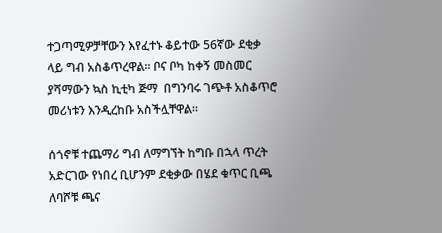ተጋጣሚዎቻቸውን እየፈተኑ ቆይተው 56ኛው ደቂቃ ላይ ግብ አስቆጥረዋል። ቦና ቦካ ከቀኝ መስመር ያሻማውን ኳስ ኪቲካ ጅማ  በግንባሩ ገጭቶ አስቆጥሮ መሪነቱን እንዲረከቡ አስችሏቸዋል።

ሰጎኖቹ ተጨማሪ ግብ ለማግኘት ከግቡ በኋላ ጥረት አድርገው የነበረ ቢሆንም ደቂቃው በሄደ ቁጥር ቢጫ ለባሾቹ ጫና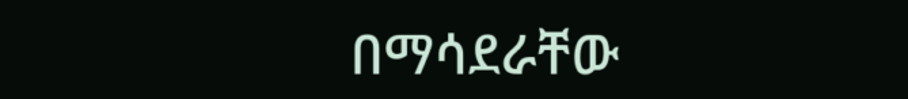በማሳደራቸው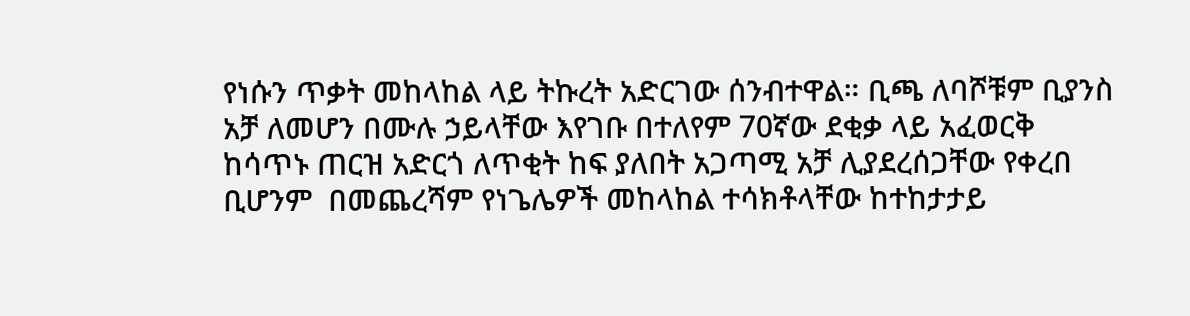የነሱን ጥቃት መከላከል ላይ ትኩረት አድርገው ሰንብተዋል። ቢጫ ለባሾቹም ቢያንስ አቻ ለመሆን በሙሉ ኃይላቸው እየገቡ በተለየም 70ኛው ደቂቃ ላይ አፈወርቅ ከሳጥኑ ጠርዝ አድርጎ ለጥቂት ከፍ ያለበት አጋጣሚ አቻ ሊያደረሰጋቸው የቀረበ ቢሆንም  በመጨረሻም የነጌሌዎች መከላከል ተሳክቶላቸው ከተከታታይ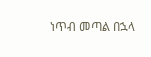ነጥብ መጣል በኋላ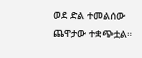ወደ ድል ተመልሰው ጨዋታው ተቋጭቷል።